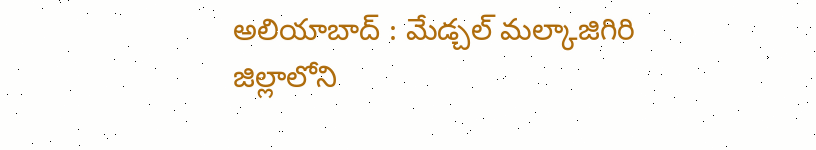అలియాబాద్ : మేడ్చల్ మల్కాజిగిరి జిల్లాలోని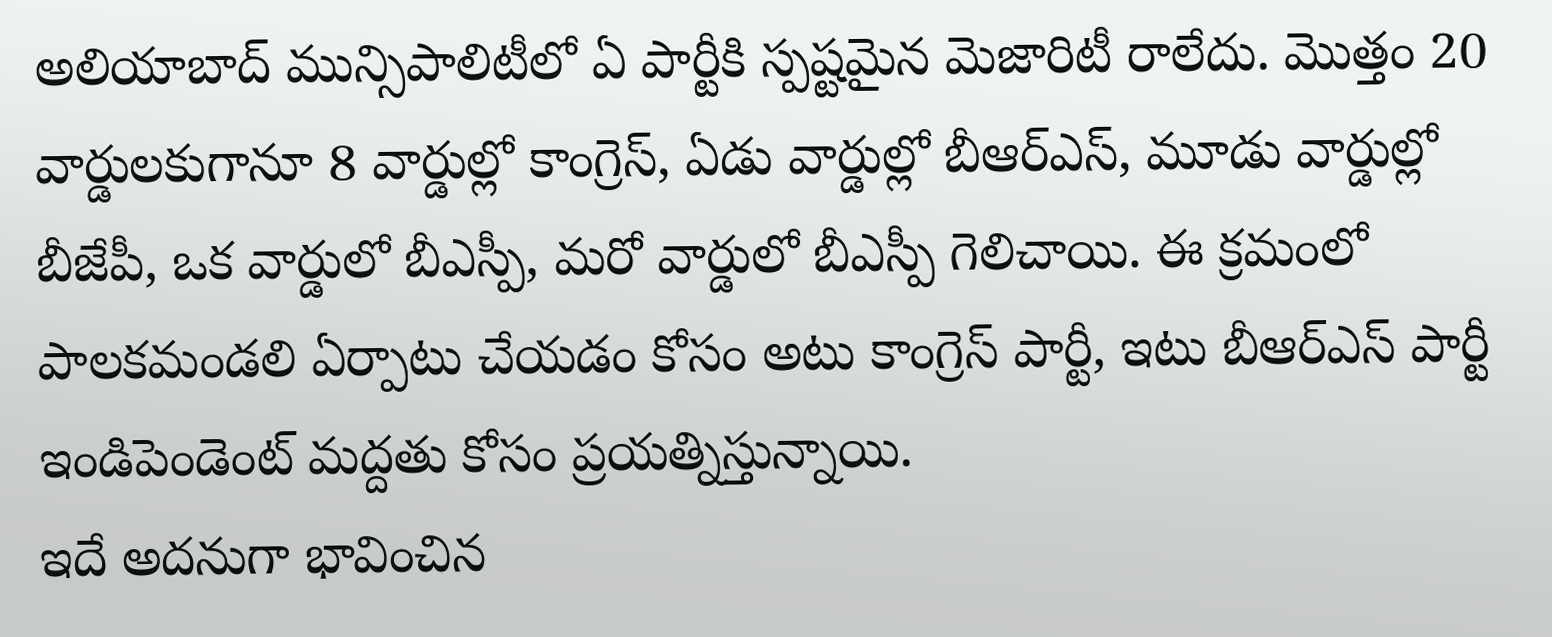అలియాబాద్ మున్సిపాలిటీలో ఏ పార్టీకి స్పష్టమైన మెజారిటీ రాలేదు. మొత్తం 20 వార్డులకుగానూ 8 వార్డుల్లో కాంగ్రెస్, ఏడు వార్డుల్లో బీఆర్ఎస్, మూడు వార్డుల్లో బీజేపీ, ఒక వార్డులో బీఎస్పీ, మరో వార్డులో బీఎస్పీ గెలిచాయి. ఈ క్రమంలో పాలకమండలి ఏర్పాటు చేయడం కోసం అటు కాంగ్రెస్ పార్టీ, ఇటు బీఆర్ఎస్ పార్టీ ఇండిపెండెంట్ మద్దతు కోసం ప్రయత్నిస్తున్నాయి.
ఇదే అదనుగా భావించిన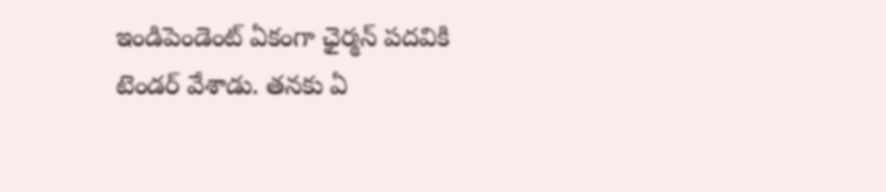ఇండిపెండెంట్ ఏకంగా ఛైర్మన్ పదవికి టెండర్ వేశాడు. తనకు ఏ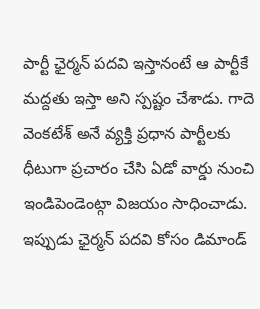పార్టీ ఛైర్మన్ పదవి ఇస్తానంటే ఆ పార్టీకే మద్దతు ఇస్తా అని స్పష్టం చేశాడు. గాదె వెంకటేశ్ అనే వ్యక్తి ప్రధాన పార్టీలకు ధీటుగా ప్రచారం చేసి ఏడో వార్డు నుంచి ఇండిపెండెంట్గా విజయం సాధించాడు. ఇప్పుడు ఛైర్మన్ పదవి కోసం డిమాండ్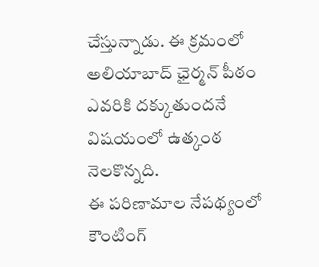చేస్తున్నాడు. ఈ క్రమంలో అలియాబాద్ ఛైర్మన్ పీఠం ఎవరికి దక్కుతుందనే విషయంలో ఉత్కంఠ నెలకొన్నది.
ఈ పరిణామాల నేపథ్యంలో కౌంటింగ్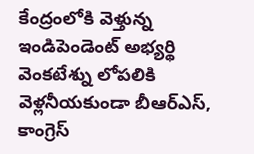కేంద్రంలోకి వెళ్తున్న ఇండిపెండెంట్ అభ్యర్థి వెంకటేశ్ను లోపలికి వెళ్లనీయకుండా బీఆర్ఎస్, కాంగ్రెస్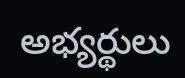అభ్యర్థులు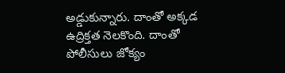అడ్డుకున్నారు. దాంతో అక్కడ ఉద్రిక్తత నెలకొంది. దాంతో పోలీసులు జోక్యం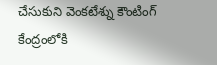చేసుకుని వెంకటేశ్ను కౌంటింగ్ కేంద్రంలోకి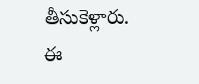తీసుకెళ్లారు. ఈ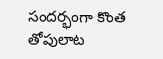సందర్భంగా కొంత తోపులాట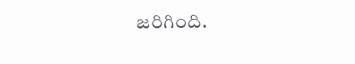జరిగింది.